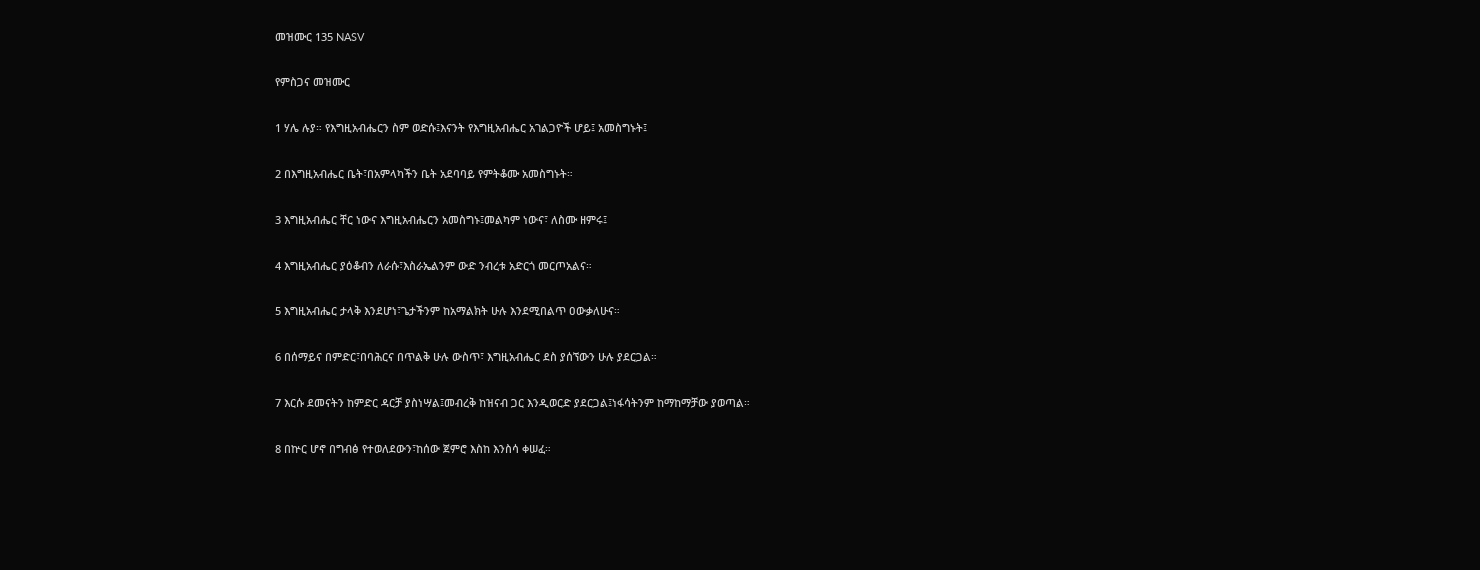መዝሙር 135 NASV

የምስጋና መዝሙር

1 ሃሌ ሉያ። የእግዚአብሔርን ስም ወድሱ፤እናንት የእግዚአብሔር አገልጋዮች ሆይ፤ አመስግኑት፤

2 በእግዚአብሔር ቤት፣በአምላካችን ቤት አደባባይ የምትቆሙ አመስግኑት።

3 እግዚአብሔር ቸር ነውና እግዚአብሔርን አመስግኑ፤መልካም ነውና፣ ለስሙ ዘምሩ፤

4 እግዚአብሔር ያዕቆብን ለራሱ፣እስራኤልንም ውድ ንብረቱ አድርጎ መርጦአልና።

5 እግዚአብሔር ታላቅ እንደሆነ፣ጌታችንም ከአማልክት ሁሉ እንደሚበልጥ ዐውቃለሁና።

6 በሰማይና በምድር፣በባሕርና በጥልቅ ሁሉ ውስጥ፣ እግዚአብሔር ደስ ያሰኘውን ሁሉ ያደርጋል።

7 እርሱ ደመናትን ከምድር ዳርቻ ያስነሣል፤መብረቅ ከዝናብ ጋር እንዲወርድ ያደርጋል፤ነፋሳትንም ከማከማቻው ያወጣል።

8 በኵር ሆኖ በግብፅ የተወለደውን፣ከሰው ጀምሮ እስከ እንስሳ ቀሠፈ።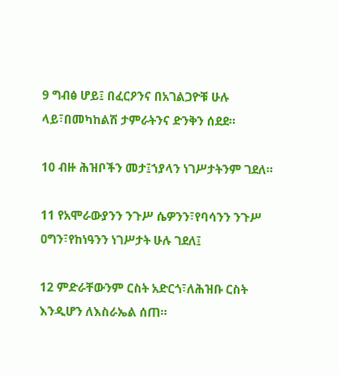9 ግብፅ ሆይ፤ በፈርዖንና በአገልጋዮቹ ሁሉ ላይ፣በመካከልሽ ታምራትንና ድንቅን ሰደደ።

10 ብዙ ሕዝቦችን መታ፤ኀያላን ነገሥታትንም ገደለ።

11 የአሞራውያንን ንጉሥ ሴዎንን፣የባሳንን ንጉሥ ዐግን፣የከነዓንን ነገሥታት ሁሉ ገደለ፤

12 ምድራቸውንም ርስት አድርጎ፣ለሕዝቡ ርስት እንዲሆን ለእስራኤል ሰጠ።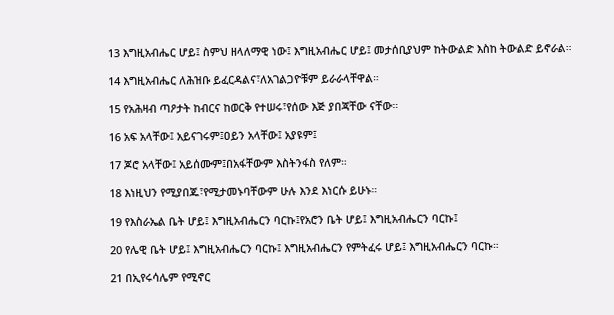13 እግዚአብሔር ሆይ፤ ስምህ ዘላለማዊ ነው፤ እግዚአብሔር ሆይ፤ መታሰቢያህም ከትውልድ እስከ ትውልድ ይኖራል።

14 እግዚአብሔር ለሕዝቡ ይፈርዳልና፣ለአገልጋዮቹም ይራራላቸዋል።

15 የአሕዛብ ጣዖታት ከብርና ከወርቅ የተሠሩ፣የሰው እጅ ያበጃቸው ናቸው።

16 አፍ አላቸው፤ አይናገሩም፤ዐይን አላቸው፤ አያዩም፤

17 ጆሮ አላቸው፤ አይሰሙም፤በአፋቸውም እስትንፋስ የለም።

18 እነዚህን የሚያበጁ፣የሚታመኑባቸውም ሁሉ እንደ እነርሱ ይሁኑ።

19 የእስራኤል ቤት ሆይ፤ እግዚአብሔርን ባርኩ፤የአሮን ቤት ሆይ፤ እግዚአብሔርን ባርኩ፤

20 የሌዊ ቤት ሆይ፤ እግዚአብሔርን ባርኩ፤ እግዚአብሔርን የምትፈሩ ሆይ፤ እግዚአብሔርን ባርኩ።

21 በኢየሩሳሌም የሚኖር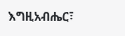እግዚአብሔር፣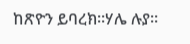ከጽዮን ይባረክ።ሃሌ ሉያ።